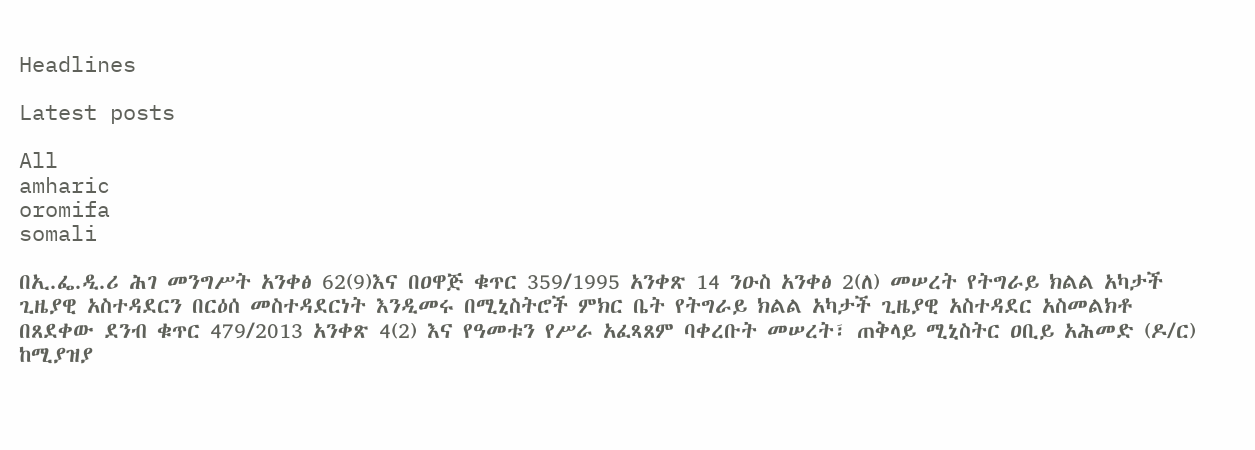Headlines

Latest posts

All
amharic
oromifa
somali

በኢ.ፌ.ዲ.ሪ ሕገ መንግሥት አንቀፅ 62(9)እና በዐዋጅ ቁጥር 359/1995 አንቀጽ 14 ንዑስ አንቀፅ 2(ለ) መሠረት የትግራይ ክልል አካታች ጊዜያዊ አስተዳደርን በርዕሰ መስተዳደርነት እንዲመሩ በሚኒስትሮች ምክር ቤት የትግራይ ክልል አካታች ጊዜያዊ አስተዳደር አስመልክቶ በጸደቀው ደንብ ቁጥር 479/2013 አንቀጽ 4(2) እና የዓመቱን የሥራ አፈጻጸም ባቀረቡት መሠረት፣ ጠቅላይ ሚኒስትር ዐቢይ አሕመድ (ዶ/ር) ከሚያዝያ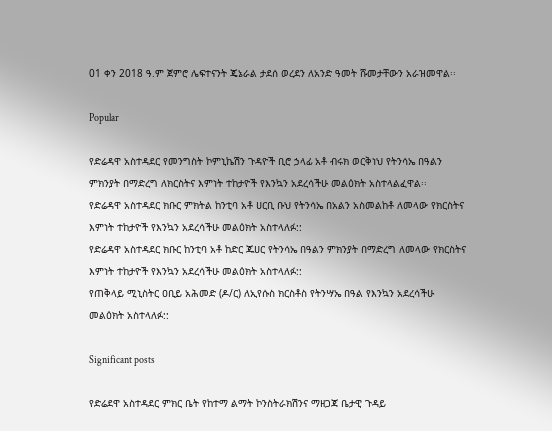01 ቀን 2018 ዓ.ም ጀምሮ ሌፍተናንት ጄኔራል ታደሰ ወረደን ለአንድ ዓመት ሹመታቸውን አራዝመዋል፡፡

Popular

የድሬዳዋ አስተዳደር የመንግስት ኮምኒኬሽን ጉዳዮች ቢሮ ኃላፊ አቶ ብሩክ ወርቅነህ የትንሳኤ በዓልን ምክንያት በማድረግ ለክርስትና እምነት ተከታዮች የእንኳን አደረሳችሁ መልዕክት አስተላልፈዋል፡፡
የድሬዳዋ አስተዳደር ክቡር ምክትል ከንቲባ አቶ ሀርቢ ቡህ የትንሳኤ በአልን አስመልከቶ ለመላው የክርስትና እምነት ተከታዮች የእንኳን አደረሳችሁ መልዕክት አስተላለፉ::
የድሬዳዋ አስተዳደር ክቡር ከንቲባ አቶ ከድር ጁሀር የትንሳኤ በዓልን ምክንያት በማድረግ ለመላው የክርስትና እምነት ተከታዮች የእንኳን አደረሳችሁ መልዕክት አስተላለፉ::
የጠቅላይ ሚኒስትር ዐቢይ አሕመድ (ዶ/ር) ለኢየሱስ ክርስቶስ የትንሣኤ በዓል የእንኳን አደረሳችሁ መልዕክት አስተላለፉ::

Significant posts

የድሬደዋ አስተዳደር ምክር ቤት የከተማ ልማት ኮንስትራክሽንና ማዘጋጃ ቤታዊ ጉዳይ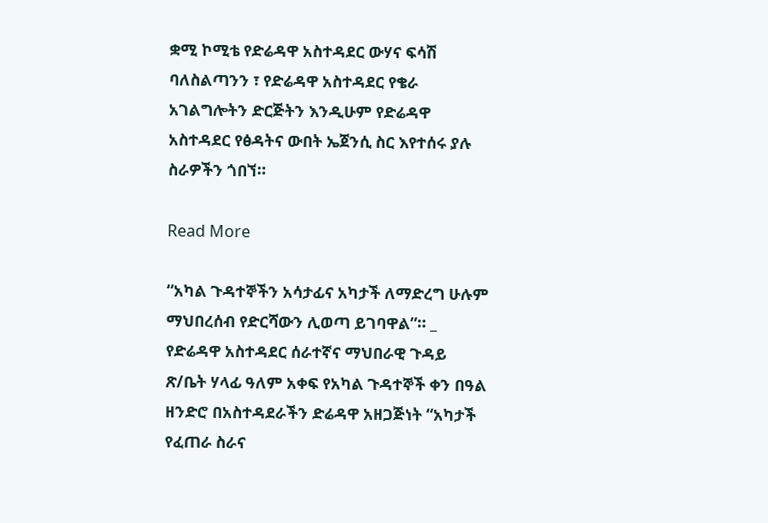ቋሚ ኮሚቴ የድሬዳዋ አስተዳደር ውሃና ፍሳሽ ባለስልጣንን ፣ የድሬዳዋ አስተዳደር የቄራ አገልግሎትን ድርጅትን እንዲሁም የድሬዳዋ አስተዳደር የፅዳትና ውበት ኤጀንሲ ስር እየተሰሩ ያሉ ስራዎችን ጎበኘ።

Read More

“አካል ጉዳተኞችን አሳታፊና አካታች ለማድረግ ሁሉም ማህበረሰብ የድርሻውን ሊወጣ ይገባዋል”። _ የድሬዳዋ አስተዳደር ሰራተኛና ማህበራዊ ጉዳይ ጽ/ቤት ሃላፊ ዓለም አቀፍ የአካል ጉዳተኞች ቀን በዓል ዘንድሮ በአስተዳደራችን ድሬዳዋ አዘጋጅነት “አካታች የፈጠራ ስራና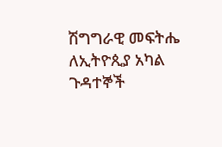ሽግግራዊ መፍትሔ ለኢትዮጲያ አካል ጉዳተኞች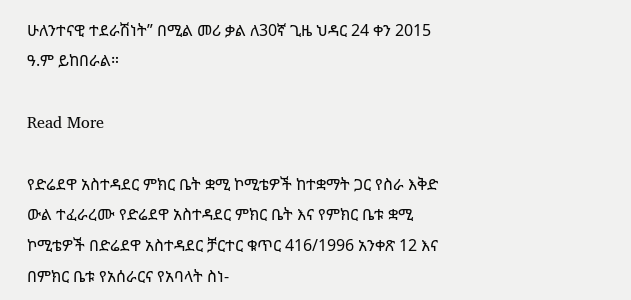ሁለንተናዊ ተደራሽነት” በሚል መሪ ቃል ለ30ኛ ጊዜ ህዳር 24 ቀን 2015 ዓ.ም ይከበራል።

Read More

የድሬደዋ አስተዳደር ምክር ቤት ቋሚ ኮሚቴዎች ከተቋማት ጋር የስራ እቅድ ውል ተፈራረሙ የድሬደዋ አስተዳደር ምክር ቤት እና የምክር ቤቱ ቋሚ ኮሚቴዎች በድሬደዋ አስተዳደር ቻርተር ቁጥር 416/1996 አንቀጽ 12 እና በምክር ቤቱ የአሰራርና የአባላት ስነ-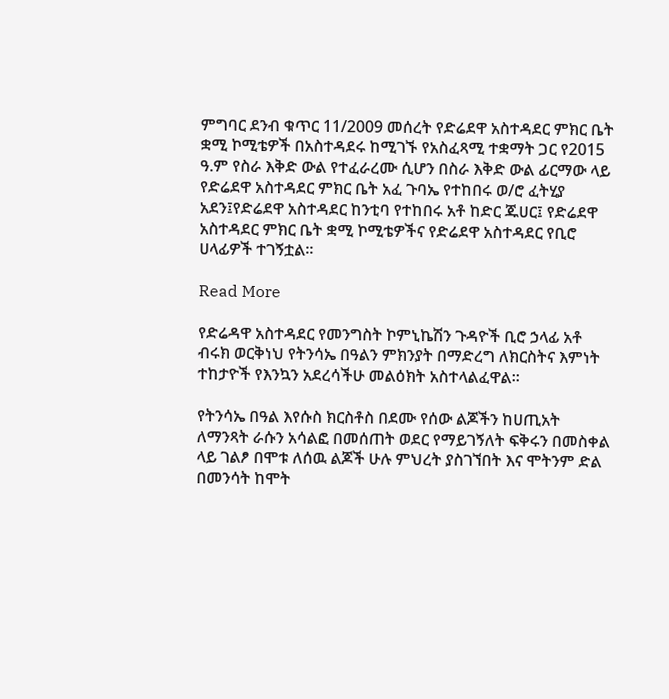ምግባር ደንብ ቁጥር 11/2009 መሰረት የድሬደዋ አስተዳደር ምክር ቤት ቋሚ ኮሚቴዎች በአስተዳደሩ ከሚገኙ የአስፈጻሚ ተቋማት ጋር የ2015 ዓ.ም የስራ እቅድ ውል የተፈራረሙ ሲሆን በስራ እቅድ ውል ፊርማው ላይ የድሬደዋ አስተዳደር ምክር ቤት አፈ ጉባኤ የተከበሩ ወ/ሮ ፈትሂያ አደን፤የድሬደዋ አስተዳደር ከንቲባ የተከበሩ አቶ ከድር ጁሀር፤ የድሬደዋ አስተዳደር ምክር ቤት ቋሚ ኮሚቴዎችና የድሬደዋ አስተዳደር የቢሮ ሀላፊዎች ተገኝቷል፡፡

Read More

የድሬዳዋ አስተዳደር የመንግስት ኮምኒኬሽን ጉዳዮች ቢሮ ኃላፊ አቶ ብሩክ ወርቅነህ የትንሳኤ በዓልን ምክንያት በማድረግ ለክርስትና እምነት ተከታዮች የእንኳን አደረሳችሁ መልዕክት አስተላልፈዋል፡፡

የትንሳኤ በዓል እየሱስ ክርስቶስ በደሙ የሰው ልጆችን ከሀጢአት ለማንጻት ራሱን አሳልፎ በመሰጠት ወደር የማይገኝለት ፍቅሩን በመስቀል ላይ ገልፆ በሞቱ ለሰዉ ልጆች ሁሉ ምህረት ያስገኘበት እና ሞትንም ድል በመንሳት ከሞት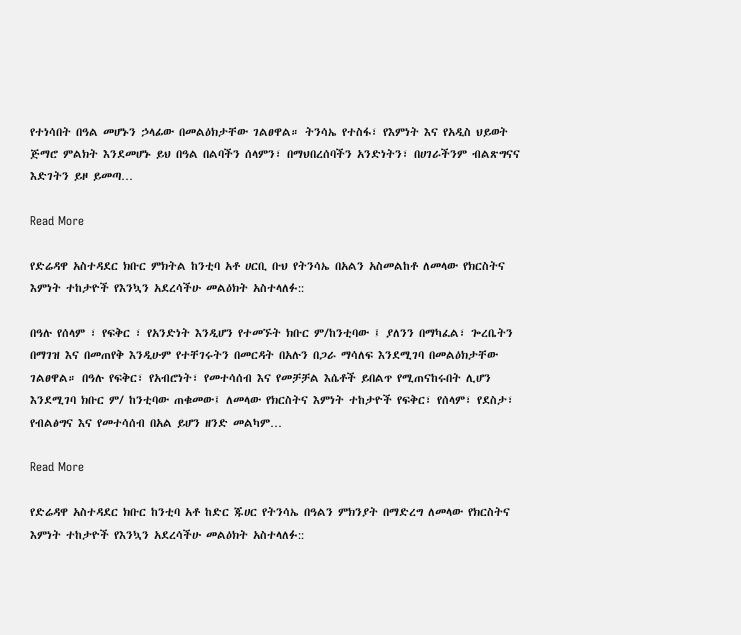የተነሳበት በዓል መሆኑን ኃላፊው በመልዕክታቸው ገልፀዋል። ትንሳኤ የተስፋ፣ የእምነት እና የአዲስ ህይወት ጅማሮ ምልክት እንደመሆኑ ይህ በዓል በልባችን ሰላምን፣ በማህበረሰባችን አንድነትን፣ በሀገራችንም ብልጽግናና እድገትን ይዞ ይመጣ…

Read More

የድሬዳዋ አስተዳደር ክቡር ምክትል ከንቲባ አቶ ሀርቢ ቡህ የትንሳኤ በአልን አስመልከቶ ለመላው የክርስትና እምነት ተከታዮች የእንኳን አደረሳችሁ መልዕክት አስተላለፉ::

በዓሉ የሰላም ፣ የፍቅር ፣ የአንድነት እንዲሆን የተመኙት ክቡር ም/ከንቲባው ፤ ያለንን በማካፈል፣ ጐረቤትን በማገዝ እና በመጠየቅ እንዲሁም የተቸገሩትን በመርዳት በአሉን በጋራ ማሳለፍ እንደሚገባ በመልዕክታቸው ገልፀዋል። በዓሉ የፍቅር፣ የአብሮነት፣ የመተሳሰብ እና የመቻቻል እሴቶች ይበልጥ የሚጠናከሩበት ሊሆን እንደሚገባ ክቡር ም/ ከንቲባው ጠቁመው፤ ለመላው የክርስትና እምነት ተከታዮች የፍቅር፣ የሰላም፣ የደስታ፣ የብልፅግና እና የመተሳሰብ በአል ይሆን ዘንድ መልካም…

Read More

የድሬዳዋ አስተዳደር ክቡር ከንቲባ አቶ ከድር ጁሀር የትንሳኤ በዓልን ምክንያት በማድረግ ለመላው የክርስትና እምነት ተከታዮች የእንኳን አደረሳችሁ መልዕክት አስተላለፉ::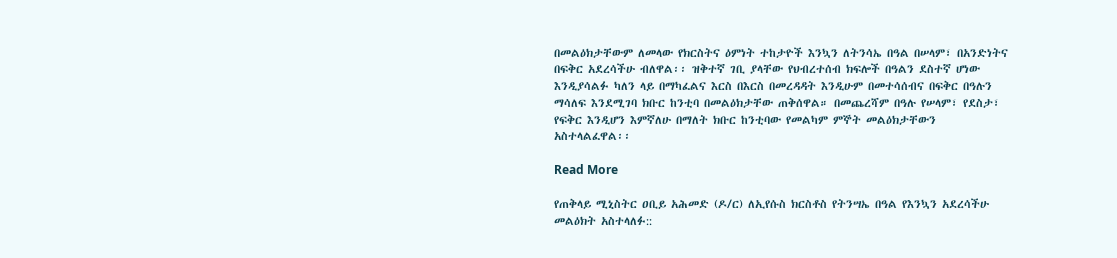በመልዕክታቸውም ለመላው የክርስትና ዕምነት ተከታዮች እንኳን ለትንሳኤ በዓል በሠላም፣ በአንድነትና በፍቅር አደረሳችሁ ብለዋል፡፡ ዝቅተኛ ገቢ ያላቸው የህብረተሰብ ክፍሎች በዓልን ደስተኛ ሆነው እንዲያሳልፉ ካለን ላይ በማካፈልና እርስ በእርስ በመረዳዳት እንዲሁም በመተሳሰብና በፍቅር በዓሉን ማሳለፍ እንደሚገባ ክቡር ከንቲባ በመልዕክታቸው ጠቅሰዋል። በመጨረሻም በዓሉ የሠላም፣ የደስታ፣ የፍቅር እንዲሆን እምኛለሁ በማለት ክቡር ከንቲባው የመልካም ምኞት መልዕክታቸውን አስተላልፈዋል፡፡

Read More

የጠቅላይ ሚኒስትር ዐቢይ አሕመድ (ዶ/ር) ለኢየሱስ ክርስቶስ የትንሣኤ በዓል የእንኳን አደረሳችሁ መልዕክት አስተላለፉ::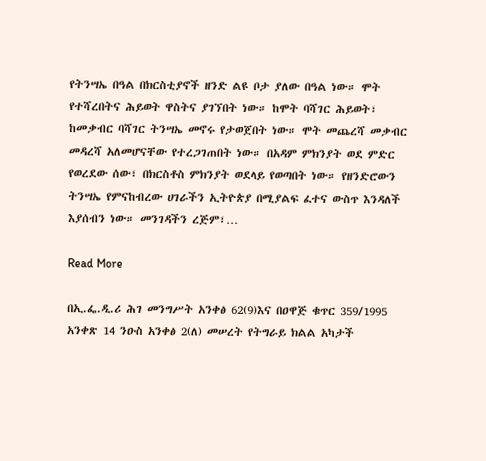የትንሣኤ በዓል በክርስቲያኖች ዘንድ ልዩ ቦታ ያለው በዓል ነው። ሞት የተሻረበትና ሕይወት ዋስትና ያገኘበት ነው። ከሞት ባሻገር ሕይወት፣ ከመቃብር ባሻገር ትንሣኤ መኖሩ የታወጀበት ነው። ሞት መጨረሻ መቃብር መዳረሻ አለመሆናቸው የተረጋገጠበት ነው። በአዳም ምክንያት ወደ ምድር የወረደው ሰው፣ በክርስቶስ ምክንያት ወደላይ የወጣበት ነው። የዘንድሮውን ትንሣኤ የምናከብረው ሀገራችን ኢትዮጵያ በሚያልፍ ፈተና ውስጥ እንዳለች እያሰብን ነው። መንገዳችን ረጅም፣…

Read More

በኢ.ፌ.ዲ.ሪ ሕገ መንግሥት አንቀፅ 62(9)እና በዐዋጅ ቁጥር 359/1995 አንቀጽ 14 ንዑስ አንቀፅ 2(ለ) መሠረት የትግራይ ክልል አካታች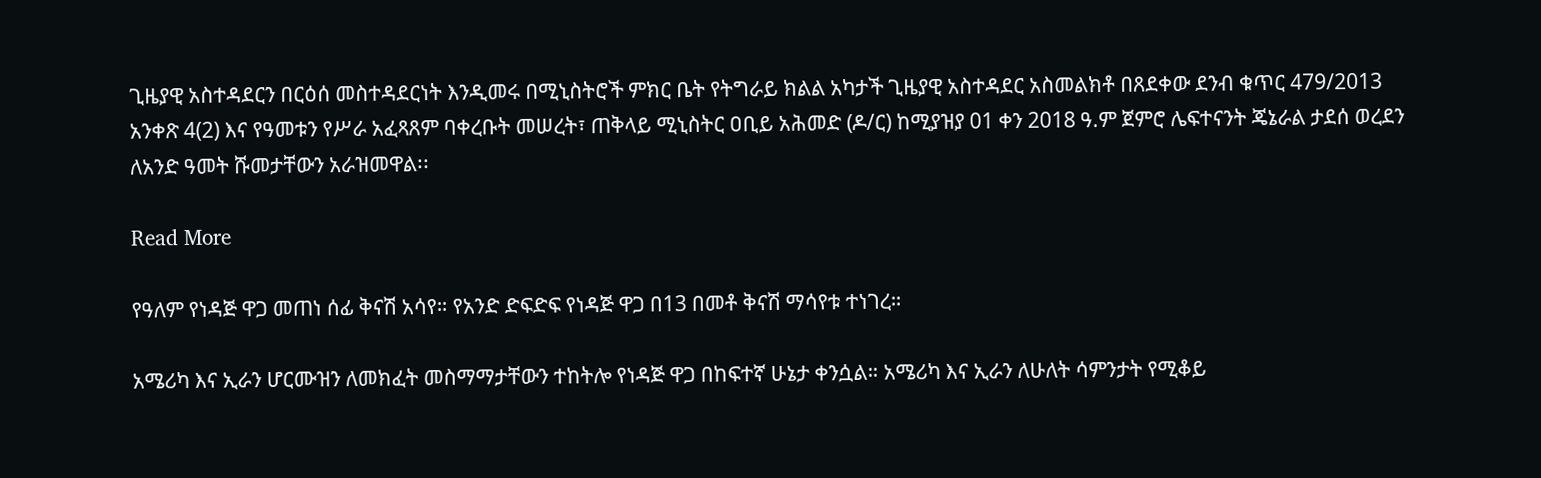ጊዜያዊ አስተዳደርን በርዕሰ መስተዳደርነት እንዲመሩ በሚኒስትሮች ምክር ቤት የትግራይ ክልል አካታች ጊዜያዊ አስተዳደር አስመልክቶ በጸደቀው ደንብ ቁጥር 479/2013 አንቀጽ 4(2) እና የዓመቱን የሥራ አፈጻጸም ባቀረቡት መሠረት፣ ጠቅላይ ሚኒስትር ዐቢይ አሕመድ (ዶ/ር) ከሚያዝያ 01 ቀን 2018 ዓ.ም ጀምሮ ሌፍተናንት ጄኔራል ታደሰ ወረደን ለአንድ ዓመት ሹመታቸውን አራዝመዋል፡፡

Read More

የዓለም የነዳጅ ዋጋ መጠነ ሰፊ ቅናሽ አሳየ። የአንድ ድፍድፍ የነዳጅ ዋጋ በ13 በመቶ ቅናሽ ማሳየቱ ተነገረ።

አሜሪካ እና ኢራን ሆርሙዝን ለመክፈት መስማማታቸውን ተከትሎ የነዳጅ ዋጋ በከፍተኛ ሁኔታ ቀንሷል። አሜሪካ እና ኢራን ለሁለት ሳምንታት የሚቆይ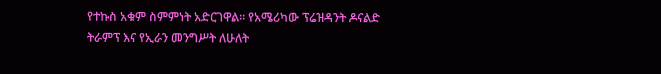የተኩስ አቁም ስምምነት አድርገዋል። የአሜሪካው ፕሬዝዳንት ዶናልድ ትራምፕ እና የኢራን መንግሥት ለሁለት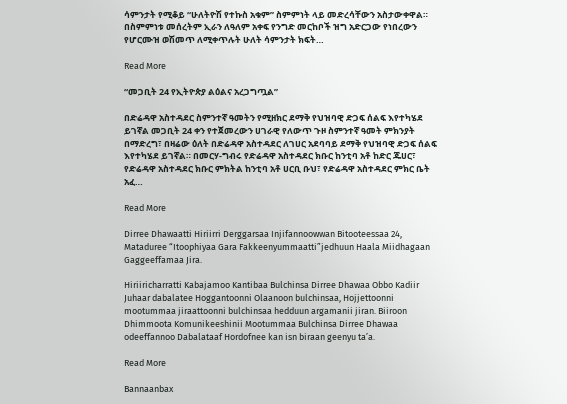ሳምንታት የሚቆይ “ሁለትዮሽ የተኩስ አቁም” ስምምነት ላይ መድረሳቸውን አስታውቀዋል። በስምምነቱ መሰረትም ኢራን ለዓለም አቀፍ የንግድ መርከቦች ዝግ አድርጋው የነበረውን የሆርሙዝ ወሽመጥ ለሚቀጥሉት ሁለት ሳምንታት ክፍት…

Read More

“መጋቢት 24 የኢትዮጵያ ልዕልና አረጋግጧል”

በድሬዳዋ አስተዳደር ስምንተኛ ዓመትን የሚዘክር ደማቅ የህዝባዊ ድጋፍ ሰልፍ እየተካሄደ ይገኛል መጋቢት 24 ቀን የተጀመረውን ሀገራዊ የለውጥ ጉዞ ስምንተኛ ዓመት ምክንያት በማድረግ፣ በዛሬው ዕለት በድሬዳዋ አስተዳደር ለገሀር አደባባይ ደማቅ የህዝባዊ ድጋፍ ሰልፍ እየተካሄደ ይገኛል። በመርሃ-ግብሩ የድሬዳዋ አስተዳደር ክቡር ከንቲባ አቶ ከድር ጁሀር፣ የድሬዳዋ አስተዳደር ክቡር ምክትል ከንቲባ አቶ ሀርቢ ቡህ፣ የድሬዳዋ አስተዳደር ምክር ቤት አፈ…

Read More

Dirree Dhawaatti Hiriirri Derggarsaa Injifannoowwan Bitooteessaa 24, Mataduree “Itoophiyaa Gara Fakkeenyummaatti”jedhuun Haala Miidhagaan Gaggeeffamaa Jira.

Hiriiricharratti Kabajamoo Kantibaa Bulchinsa Dirree Dhawaa Obbo Kadiir Juhaar dabalatee Hoggantoonni Olaanoon bulchinsaa, Hojjettoonni mootummaa jiraattoonni bulchinsaa hedduun argamanii jiran. Biiroon Dhimmoota Komunikeeshinii Mootummaa Bulchinsa Dirree Dhawaa odeeffannoo Dabalataaf Hordofnee kan isn biraan geenyu ta’a.

Read More

Bannaanbax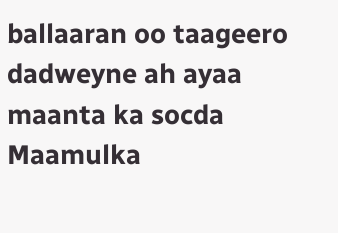ballaaran oo taageero dadweyne ah ayaa maanta ka socda Maamulka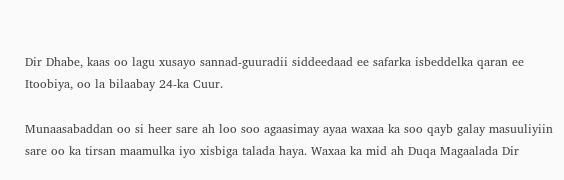Dir Dhabe, kaas oo lagu xusayo sannad-guuradii siddeedaad ee safarka isbeddelka qaran ee Itoobiya, oo la bilaabay 24-ka Cuur.

Munaasabaddan oo si heer sare ah loo soo agaasimay ayaa waxaa ka soo qayb galay masuuliyiin sare oo ka tirsan maamulka iyo xisbiga talada haya. Waxaa ka mid ah Duqa Magaalada Dir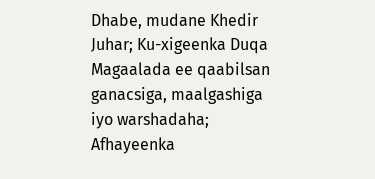Dhabe, mudane Khedir Juhar; Ku-xigeenka Duqa Magaalada ee qaabilsan ganacsiga, maalgashiga iyo warshadaha; Afhayeenka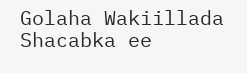Golaha Wakiillada Shacabka ee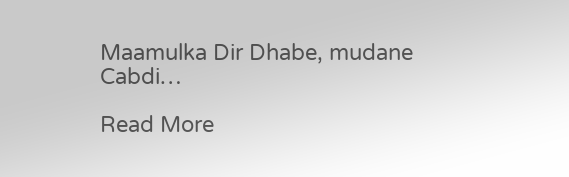Maamulka Dir Dhabe, mudane Cabdi…

Read More